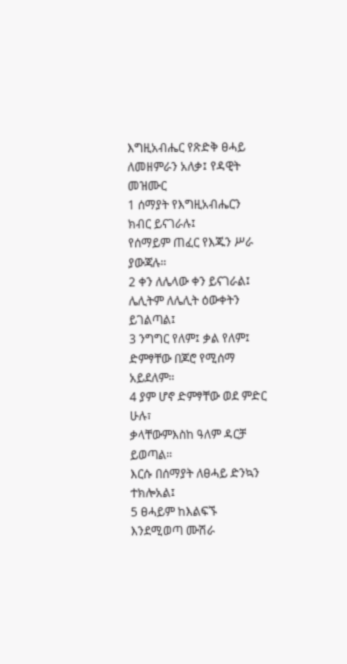እግዚአብሔር የጽድቅ ፀሓይ
ለመዘምራን አለቃ፤ የዳዊት መዝሙር
1 ሰማያት የእግዚአብሔርን ክብር ይናገራሉ፤
የሰማይም ጠፈር የእጁን ሥራ ያውጃሉ።
2 ቀን ለሌላው ቀን ይናገራል፤
ሌሊትም ለሌሊት ዕውቀትን ይገልጣል፤
3 ንግግር የለም፤ ቃል የለም፤
ድምፃቸው በጆሮ የሚሰማ አይደለም።
4 ያም ሆኖ ድምፃቸው ወደ ምድር ሁሉ፣
ቃላቸውምእስከ ዓለም ዳርቻ ይወጣል።
እርሱ በሰማያት ለፀሓይ ድንኳን ተክሎአል፤
5 ፀሓይም ከእልፍኙ እንደሚወጣ ሙሽራ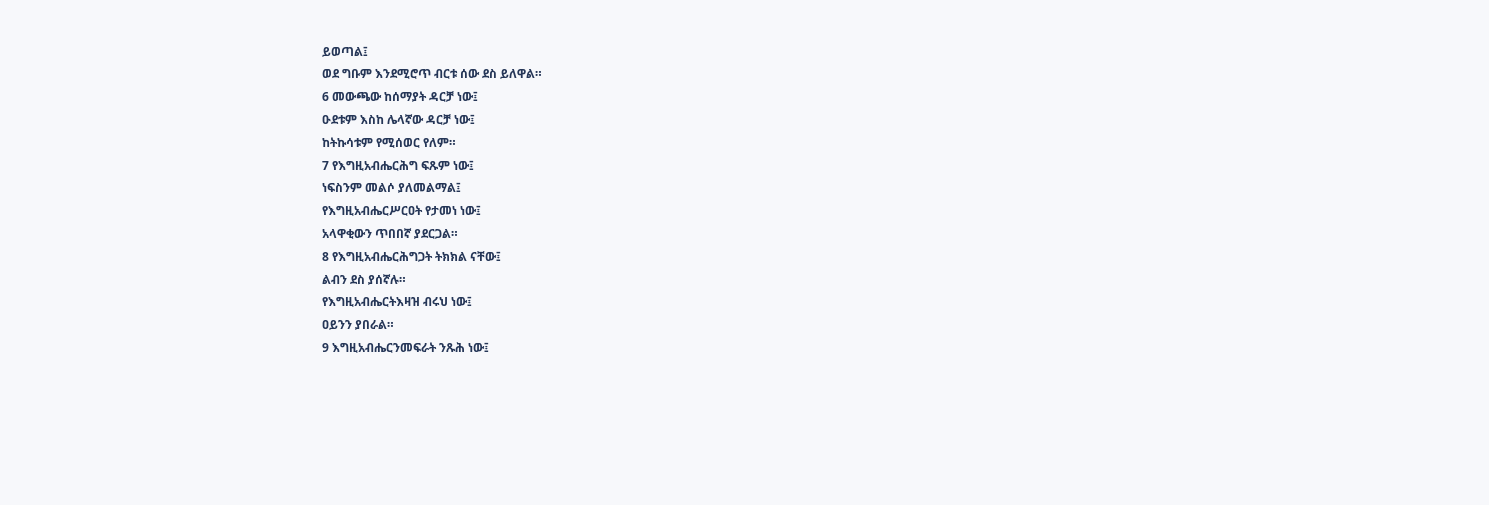ይወጣል፤
ወደ ግቡም እንደሚሮጥ ብርቱ ሰው ደስ ይለዋል።
6 መውጫው ከሰማያት ዳርቻ ነው፤
ዑደቱም እስከ ሌላኛው ዳርቻ ነው፤
ከትኩሳቱም የሚሰወር የለም።
7 የእግዚአብሔርሕግ ፍጹም ነው፤
ነፍስንም መልሶ ያለመልማል፤
የእግዚአብሔርሥርዐት የታመነ ነው፤
አላዋቂውን ጥበበኛ ያደርጋል።
8 የእግዚአብሔርሕግጋት ትክክል ናቸው፤
ልብን ደስ ያሰኛሉ።
የእግዚአብሔርትእዛዝ ብሩህ ነው፤
ዐይንን ያበራል።
9 እግዚአብሔርንመፍራት ንጹሕ ነው፤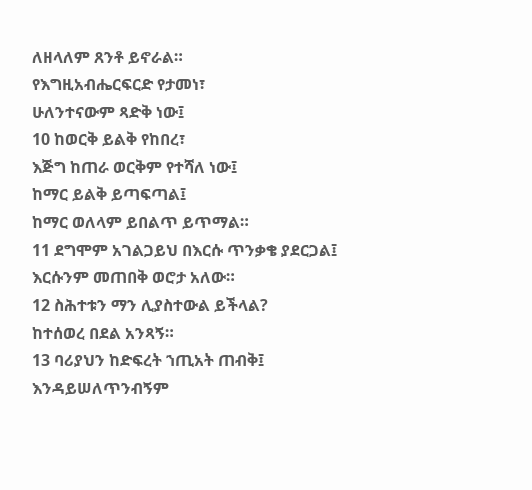ለዘላለም ጸንቶ ይኖራል።
የእግዚአብሔርፍርድ የታመነ፣
ሁለንተናውም ጻድቅ ነው፤
10 ከወርቅ ይልቅ የከበረ፣
እጅግ ከጠራ ወርቅም የተሻለ ነው፤
ከማር ይልቅ ይጣፍጣል፤
ከማር ወለላም ይበልጥ ይጥማል።
11 ደግሞም አገልጋይህ በእርሱ ጥንቃቄ ያደርጋል፤
እርሱንም መጠበቅ ወሮታ አለው።
12 ስሕተቱን ማን ሊያስተውል ይችላል?
ከተሰወረ በደል አንጻኝ።
13 ባሪያህን ከድፍረት ኀጢአት ጠብቅ፤
እንዳይሠለጥንብኝም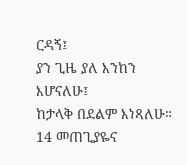ርዳኝ፤
ያን ጊዜ ያለ እንከን እሆናለሁ፤
ከታላቅ በደልም እነጻለሁ።
14 መጠጊያዬና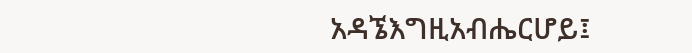አዳኜእግዚአብሔርሆይ፤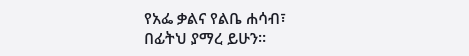የአፌ ቃልና የልቤ ሐሳብ፣
በፊትህ ያማረ ይሁን።